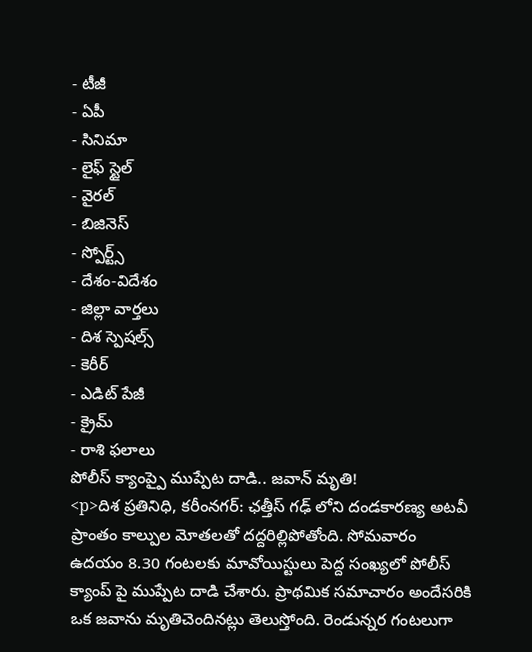- టీజీ
- ఏపీ
- సినిమా
- లైఫ్ స్టైల్
- వైరల్
- బిజినెస్
- స్పోర్ట్స్
- దేశం-విదేశం
- జిల్లా వార్తలు
- దిశ స్పెషల్స్
- కెరీర్
- ఎడిట్ పేజీ
- క్రైమ్
- రాశి ఫలాలు
పోలీస్ క్యాంప్పై ముప్పేట దాడి.. జవాన్ మృతి!
<p>దిశ ప్రతినిధి, కరీంనగర్: ఛత్తీస్ గఢ్ లోని దండకారణ్య అటవీ ప్రాంతం కాల్పుల మోతలతో దద్దరిల్లిపోతోంది. సోమవారం ఉదయం 8.30 గంటలకు మావోయిస్టులు పెద్ద సంఖ్యలో పోలీస్ క్యాంప్ పై ముప్పేట దాడి చేశారు. ప్రాథమిక సమాచారం అందేసరికి ఒక జవాను మృతిచెందినట్లు తెలుస్తోంది. రెండున్నర గంటలుగా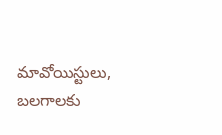మావోయిస్టులు, బలగాలకు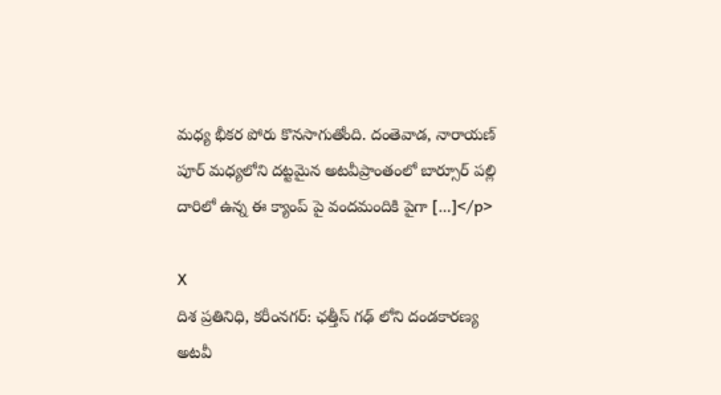మధ్య భీకర పోరు కొనసాగుతోంది. దంతెవాడ, నారాయణ్ పూర్ మధ్యలోని దట్టమైన అటవీప్రాంతంలో బార్సూర్ పల్లి దారిలో ఉన్న ఈ క్యాంప్ పై వందమందికి పైగా […]</p>

X
దిశ ప్రతినిధి, కరీంనగర్: ఛత్తీస్ గఢ్ లోని దండకారణ్య అటవీ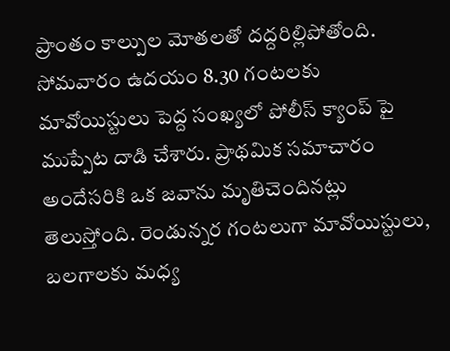ప్రాంతం కాల్పుల మోతలతో దద్దరిల్లిపోతోంది. సోమవారం ఉదయం 8.30 గంటలకు మావోయిస్టులు పెద్ద సంఖ్యలో పోలీస్ క్యాంప్ పై ముప్పేట దాడి చేశారు. ప్రాథమిక సమాచారం అందేసరికి ఒక జవాను మృతిచెందినట్లు తెలుస్తోంది. రెండున్నర గంటలుగా మావోయిస్టులు, బలగాలకు మధ్య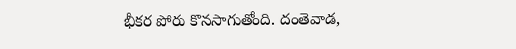భీకర పోరు కొనసాగుతోంది. దంతెవాడ,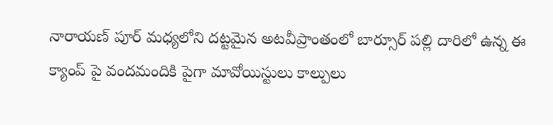నారాయణ్ పూర్ మధ్యలోని దట్టమైన అటవీప్రాంతంలో బార్సూర్ పల్లి దారిలో ఉన్న ఈ క్యాంప్ పై వందమందికి పైగా మావోయిస్టులు కాల్పులు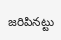జరిపినట్టు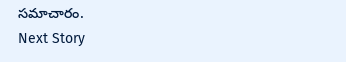సమాచారం.
Next Story